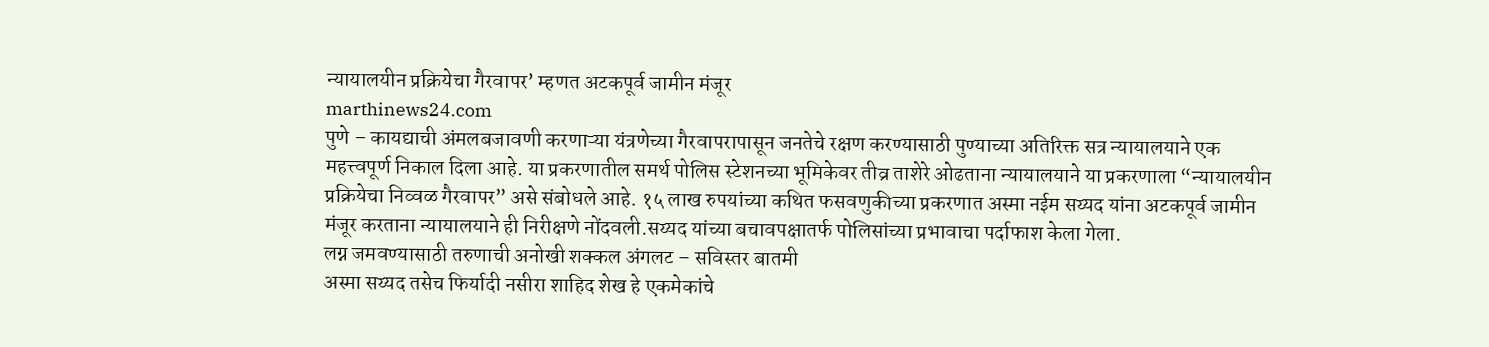न्यायालयीन प्रक्रियेचा गैरवापर’ म्हणत अटकपूर्व जामीन मंजूर
marthinews24.com
पुणे – कायद्याची अंमलबजावणी करणाऱ्या यंत्रणेच्या गैरवापरापासून जनतेचे रक्षण करण्यासाठी पुण्याच्या अतिरिक्त सत्र न्यायालयाने एक महत्त्वपूर्ण निकाल दिला आहे. या प्रकरणातील समर्थ पोलिस स्टेशनच्या भूमिकेवर तीव्र ताशेरे ओढताना न्यायालयाने या प्रकरणाला “न्यायालयीन प्रक्रियेचा निव्वळ गैरवापर” असे संबोधले आहे. १५ लाख रुपयांच्या कथित फसवणुकीच्या प्रकरणात अस्मा नईम सय्यद यांना अटकपूर्व जामीन मंजूर करताना न्यायालयाने ही निरीक्षणे नोंदवली.सय्यद यांच्या बचावपक्षातर्फ पोलिसांच्या प्रभावाचा पर्दाफाश केला गेला.
लग्न जमवण्यासाठी तरुणाची अनोखी शक्कल अंगलट – सविस्तर बातमी
अस्मा सय्यद तसेच फिर्यादी नसीरा शाहिद शेख हे एकमेकांचे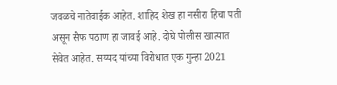जवळचे नातेवाईक आहेत. शाहिद शेख हा नसीरा हिचा पती असून सैफ पठाण हा जावई आहे. दोघे पोलीस खात्यात सेवेत आहेत. सय्यद यांच्या विरोधात एक गुन्हा 2021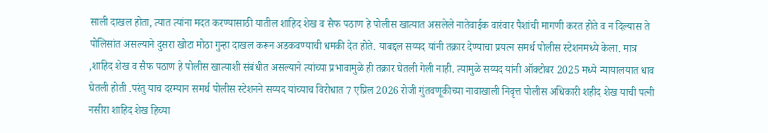साली दाखल होता, त्यात त्यांना मदत करण्यासाठी यातील शाहिद शेख व सैफ पठाण हे पोलीस खात्यात असलेले नातेवाईक वारंवार पैशांची मागणी करत होते व न दिल्यास ते पोलिसांत असल्याने दुसरा खोटा मोठा गुन्हा दाखल करून अडकवण्याची धमकी देत होते. याबद्दल सय्यद यांनी तक्रार देण्याचा प्रयत्न समर्थ पोलीस स्टेशनमध्ये केला. मात्र ,शाहिद शेख व सैफ पठाण हे पोलीस खात्याशी संबंधीत असल्याने त्यांच्या प्रभावामुळे ही तक्रार घेतली गेली नाही. त्यामुळे सय्यद यांनी ऑक्टोबर 2025 मध्ये न्यायालयात धाव घेतली होती .परंतु याच दरम्यान समर्थ पोलीस स्टेशनने सय्यद यांच्याच विरोधात 7 एप्रिल 2026 रोजी गुंतवणूकीच्या नावाखाली निवृत्त पोलीस अधिकारी शहीद शेख याची पत्नी नसीरा शाहिद शेख हिच्या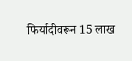फिर्यादीवरून 15 लाख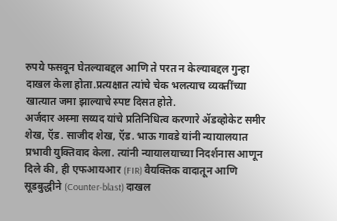रुपये फसवून घेतल्याबद्दल आणि ते परत न केल्याबद्दल गुन्हा दाखल केला होता.प्रत्यक्षात त्यांचे चेक भलत्याच व्यक्तींच्या खात्यात जमा झाल्याचे स्पष्ट दिसत होते.
अर्जदार अस्मा सय्यद यांचे प्रतिनिधित्व करणारे ॲडव्होकेट समीर शेख, ऍड. साजीद शेख, ऍड. भाऊ गावडे यांनी न्यायालयात प्रभावी युक्तिवाद केला. त्यांनी न्यायालयाच्या निदर्शनास आणून दिले की, ही एफआयआर (FIR) वैयक्तिक वादातून आणि सूडबुद्धीने (Counter-blast) दाखल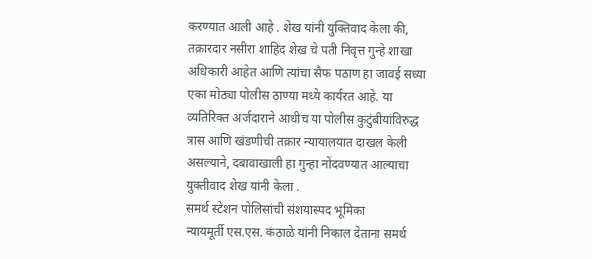करण्यात आली आहे . शेख यांनी युक्तिवाद केला की, तक्रारदार नसीरा शाहिद शेख चे पती निवृत्त गुन्हे शाखा अधिकारी आहेत आणि त्यांचा सैफ पठाण हा जावई सध्या एका मोठ्या पोलीस ठाण्या मध्ये कार्यरत आहे. या व्यतिरिक्त अर्जदाराने आधीच या पोलीस कुटुंबीयांविरुद्ध त्रास आणि खंडणीची तक्रार न्यायालयात दाखल केली असल्याने, दबावाखाली हा गुन्हा नोंदवण्यात आल्याचा युक्तीवाद शेख यांनी केला .
समर्थ स्टेशन पोलिसांची संशयास्पद भूमिका
न्यायमूर्ती एस.एस. कंठाळे यांनी निकाल देताना समर्थ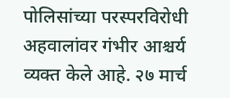पोलिसांच्या परस्परविरोधी अहवालांवर गंभीर आश्चर्य व्यक्त केले आहे. २७ मार्च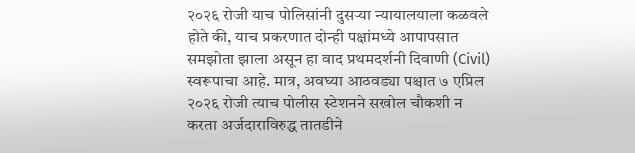२०२६ रोजी याच पोलिसांनी दुसऱ्या न्यायालयाला कळवले होते की, याच प्रकरणात दोन्ही पक्षांमध्ये आपापसात समझोता झाला असून हा वाद प्रथमदर्शनी दिवाणी (Civil) स्वरूपाचा आहे. मात्र, अवघ्या आठवड्या पश्चात ७ एप्रिल २०२६ रोजी त्याच पोलीस स्टेशनने सखोल चौकशी न करता अर्जदाराविरुद्ध तातडीने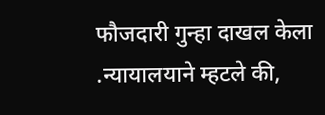फौजदारी गुन्हा दाखल केला .न्यायालयाने म्हटले की,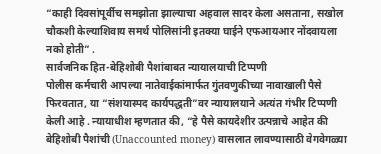“काही दिवसांपूर्वीच समझोता झाल्याचा अहवाल सादर केला असताना, सखोल चौकशी केल्याशिवाय समर्थ पोलिसांनी इतक्या घाईने एफआयआर नोंदवायला नको होती” .
सार्वजनिक हित-बेहिशोबी पैशांबाबत न्यायालयाची टिप्पणी
पोलीस कर्मचारी आपल्या नातेवाईकांमार्फत गुंतवणुकीच्या नावाखाली पैसे फिरवतात, या “संशयास्पद कार्यपद्धती”वर न्यायालयाने अत्यंत गंभीर टिप्पणी केली आहे . न्यायाधीश म्हणतात की, “हे पैसे कायदेशीर उत्पन्नाचे आहेत की बेहिशोबी पैशांची (Unaccounted money) वासलात लावण्यासाठी वेगवेगळ्या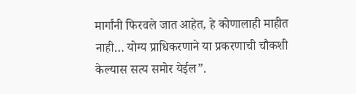मार्गांनी फिरवले जात आहेत, हे कोणालाही माहीत नाही… योग्य प्राधिकरणाने या प्रकरणाची चौकशी केल्यास सत्य समोर येईल”.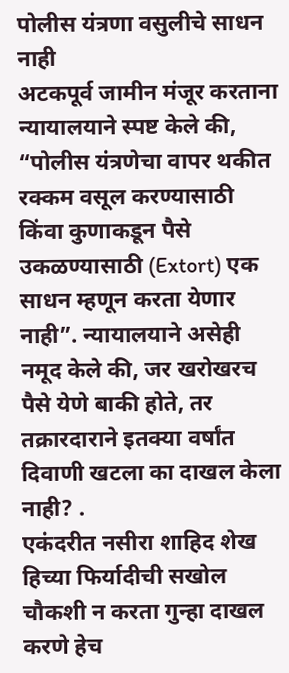पोलीस यंत्रणा वसुलीचे साधन नाही
अटकपूर्व जामीन मंजूर करताना न्यायालयाने स्पष्ट केले की, “पोलीस यंत्रणेचा वापर थकीत रक्कम वसूल करण्यासाठी किंवा कुणाकडून पैसे उकळण्यासाठी (Extort) एक साधन म्हणून करता येणार नाही”. न्यायालयाने असेही नमूद केले की, जर खरोखरच पैसे येणे बाकी होते, तर तक्रारदाराने इतक्या वर्षांत दिवाणी खटला का दाखल केला नाही? .
एकंदरीत नसीरा शाहिद शेख हिच्या फिर्यादीची सखोल चौकशी न करता गुन्हा दाखल करणे हेच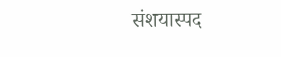संशयास्पद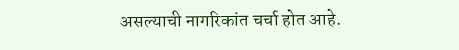असल्याची नागरिकांत चर्चा होत आहे.